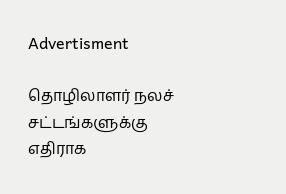Advertisment

தொழிலாளர் நலச் சட்டங்களுக்கு எதிராக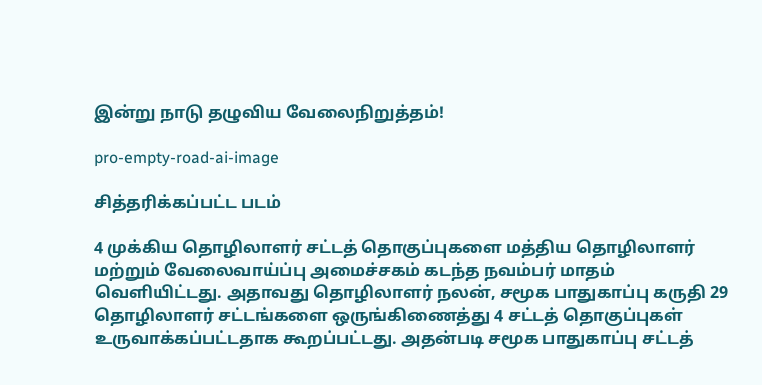இன்று நாடு தழுவிய வேலைநிறுத்தம்!

pro-empty-road-ai-image

சித்தரிக்கப்பட்ட படம்

4 முக்கிய தொழிலாளர் சட்டத் தொகுப்புகளை மத்திய தொழிலாளர் மற்றும் வேலைவாய்ப்பு அமைச்சகம் கடந்த நவம்பர் மாதம் வெளியிட்டது. அதாவது தொழிலாளர் நலன், சமூக பாதுகாப்பு கருதி 29 தொழிலாளர் சட்டங்களை ஒருங்கிணைத்து 4 சட்டத் தொகுப்புகள் உருவாக்கப்பட்டதாக கூறப்பட்டது. அதன்படி சமூக பாதுகாப்பு சட்டத்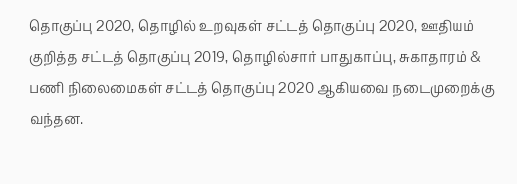தொகுப்பு 2020, தொழில் உறவுகள் சட்டத் தொகுப்பு 2020, ஊதியம் குறித்த சட்டத் தொகுப்பு 2019, தொழில்சார் பாதுகாப்பு, சுகாதாரம் & பணி நிலைமைகள் சட்டத் தொகுப்பு 2020 ஆகியவை நடைமுறைக்கு வந்தன.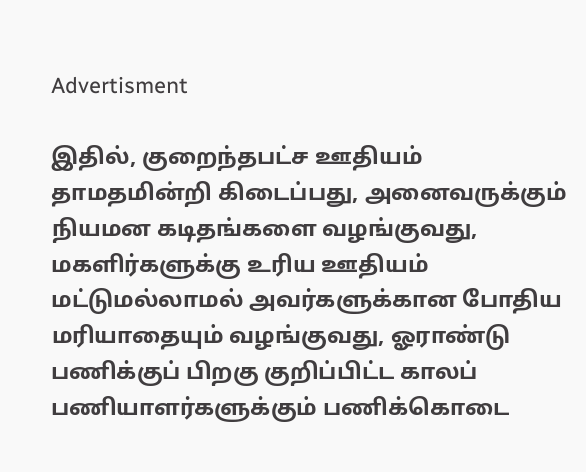Advertisment

இதில், குறைந்தபட்ச ஊதியம் தாமதமின்றி கிடைப்பது, அனைவருக்கும் நியமன கடிதங்களை வழங்குவது, மகளிர்களுக்கு உரிய ஊதியம் மட்டுமல்லாமல் அவர்களுக்கான போதிய மரியாதையும் வழங்குவது, ஓராண்டு பணிக்குப் பிறகு குறிப்பிட்ட காலப் பணியாளர்களுக்கும் பணிக்கொடை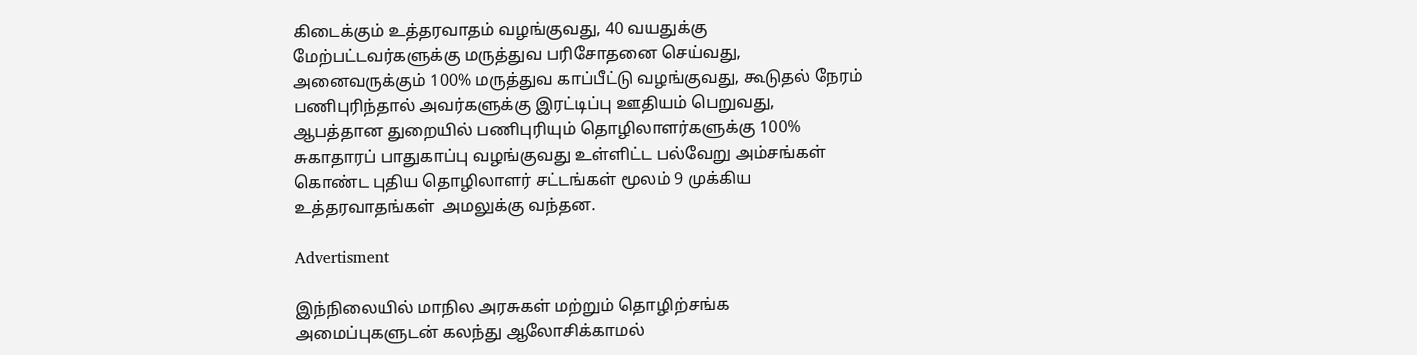கிடைக்கும் உத்தரவாதம் வழங்குவது, 40 வயதுக்கு மேற்பட்டவர்களுக்கு மருத்துவ பரிசோதனை செய்வது, அனைவருக்கும் 100% மருத்துவ காப்பீட்டு வழங்குவது, கூடுதல் நேரம் பணிபுரிந்தால் அவர்களுக்கு இரட்டிப்பு ஊதியம் பெறுவது, ஆபத்தான துறையில் பணிபுரியும் தொழிலாளர்களுக்கு 100% சுகாதாரப் பாதுகாப்பு வழங்குவது உள்ளிட்ட பல்வேறு அம்சங்கள் கொண்ட புதிய தொழிலாளர் சட்டங்கள் மூலம் 9 முக்கிய உத்தரவாதங்கள்  அமலுக்கு வந்தன.

Advertisment

இந்நிலையில் மாநில அரசுகள் மற்றும் தொழிற்சங்க அமைப்புகளுடன் கலந்து ஆலோசிக்காமல்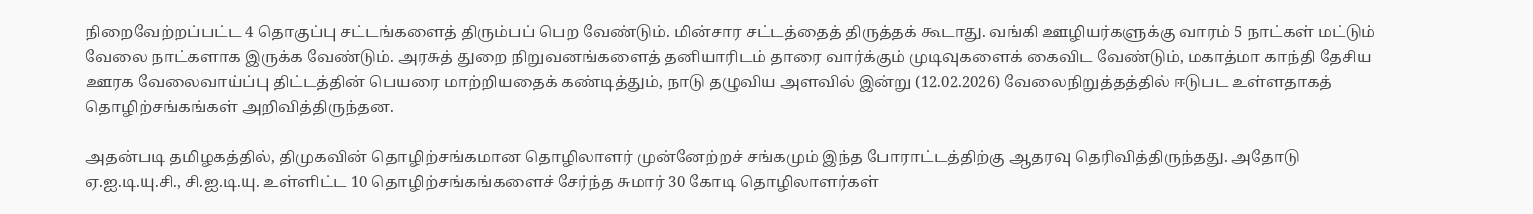நிறைவேற்றப்பட்ட 4 தொகுப்பு சட்டங்களைத் திரும்பப் பெற வேண்டும். மின்சார சட்டத்தைத் திருத்தக் கூடாது. வங்கி ஊழியர்களுக்கு வாரம் 5 நாட்கள் மட்டும் வேலை நாட்களாக இருக்க வேண்டும். அரசுத் துறை நிறுவனங்களைத் தனியாரிடம் தாரை வார்க்கும் முடிவுகளைக் கைவிட வேண்டும், மகாத்மா காந்தி தேசிய ஊரக வேலைவாய்ப்பு திட்டத்தின் பெயரை மாற்றியதைக் கண்டித்தும், நாடு தழுவிய அளவில் இன்று (12.02.2026) வேலைநிறுத்தத்தில் ஈடுபட உள்ளதாகத் தொழிற்சங்கங்கள் அறிவித்திருந்தன.

அதன்படி தமிழகத்தில், திமுகவின் தொழிற்சங்கமான தொழிலாளர் முன்னேற்றச் சங்கமும் இந்த போராட்டத்திற்கு ஆதரவு தெரிவித்திருந்தது. அதோடு ஏ.ஐ.டி.யு.சி., சி.ஐ.டி.யு. உள்ளிட்ட 10 தொழிற்சங்கங்களைச் சேர்ந்த சுமார் 30 கோடி தொழிலாளர்கள்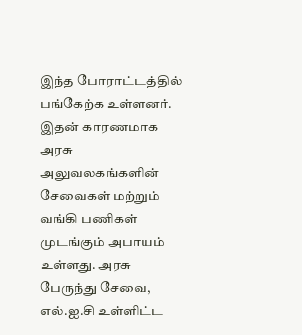இந்த போராட்டத்தில் பங்கேற்க உள்ளனர். இதன் காரணமாக அரசு அலுவலகங்களின் சேவைகள் மற்றும் வங்கி பணிகள் முடங்கும் அபாயம் உள்ளது. அரசு பேருந்து சேவை, எல்.ஐ.சி உள்ளிட்ட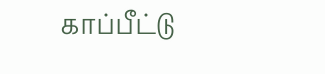காப்பீட்டு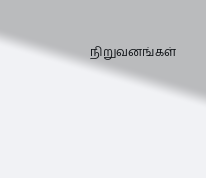நிறுவனங்கள்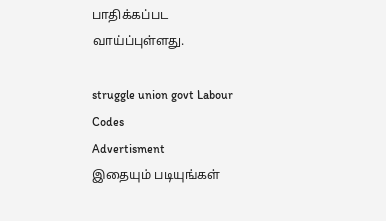பாதிக்கப்பட வாய்ப்புள்ளது.

struggle union govt Labour Codes
Advertisment
இதையும் படியுங்கள்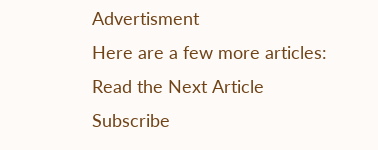Advertisment
Here are a few more articles:
Read the Next Article
Subscribe